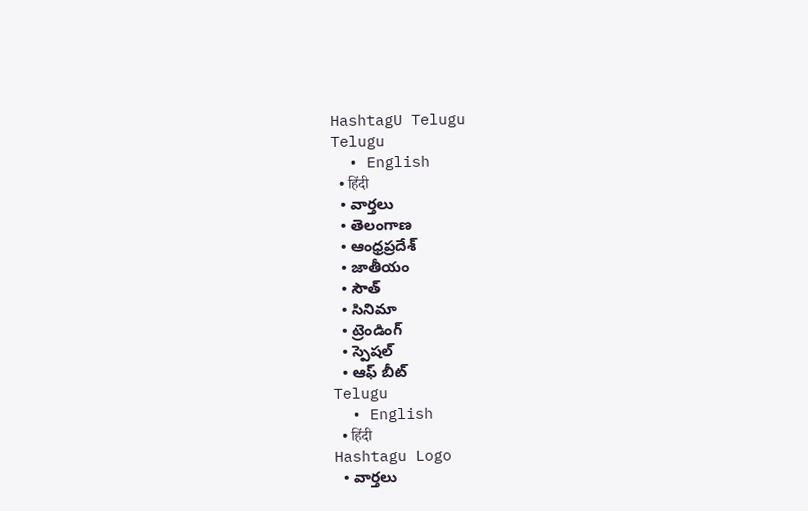HashtagU Telugu
Telugu
  • English
  • हिंदी
  • వార్తలు
  • తెలంగాణ
  • ఆంధ్రప్రదేశ్
  • జాతీయం
  • సౌత్
  • సినిమా
  • ట్రెండింగ్
  • స్పెషల్
  • ఆఫ్ బీట్
Telugu
  • English
  • हिंदी
Hashtagu Logo
  • వార్తలు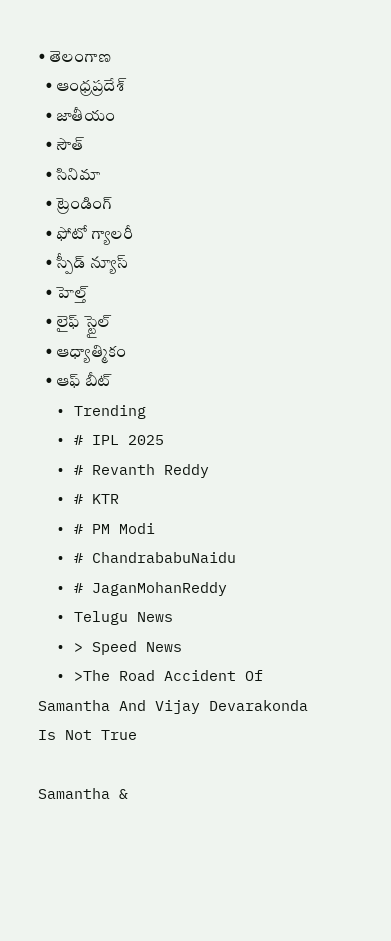• తెలంగాణ
  • ఆంధ్రప్రదేశ్
  • జాతీయం
  • సౌత్
  • సినిమా
  • ట్రెండింగ్
  • ఫోటో గ్యాలరీ
  • స్పీడ్ న్యూస్
  • హెల్త్
  • లైఫ్ స్టైల్
  • ఆధ్యాత్మికం
  • ఆఫ్ బీట్
  • Trending
  • # IPL 2025
  • # Revanth Reddy
  • # KTR
  • # PM Modi
  • # ChandrababuNaidu
  • # JaganMohanReddy
  • Telugu News
  • > Speed News
  • >The Road Accident Of Samantha And Vijay Devarakonda Is Not True

Samantha &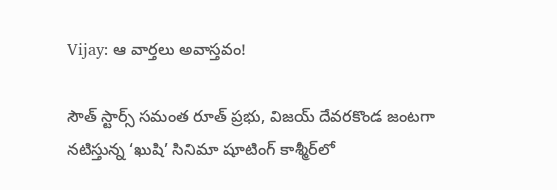Vijay: ఆ వార్తలు అవాస్తవం!

సౌత్ స్టార్స్ సమంత రూత్ ప్రభు, విజయ్ దేవరకొండ జంటగా నటిస్తున్న ‘ఖుషి’ సినిమా షూటింగ్ కాశ్మీర్‌లో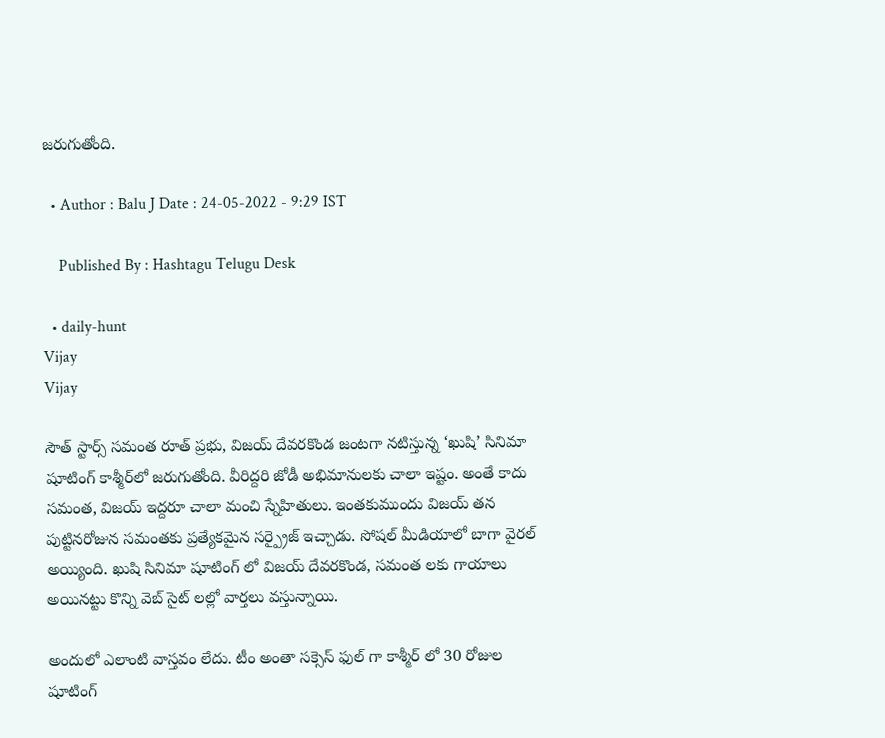జరుగుతోంది.

  • Author : Balu J Date : 24-05-2022 - 9:29 IST

    Published By : Hashtagu Telugu Desk

  • daily-hunt
Vijay
Vijay

సౌత్ స్టార్స్ సమంత రూత్ ప్రభు, విజయ్ దేవరకొండ జంటగా నటిస్తున్న ‘ఖుషి’ సినిమా షూటింగ్ కాశ్మీర్‌లో జరుగుతోంది. వీరిద్దరి జోడీ అభిమానులకు చాలా ఇష్టం. అంతే కాదు సమంత, విజయ్ ఇద్దరూ చాలా మంచి స్నేహితులు. ఇంతకుముందు విజయ్ తన పుట్టినరోజున సమంతకు ప్రత్యేకమైన సర్ప్రైజ్ ఇచ్చాడు. సోషల్ మీడియాలో బాగా వైరల్ అయ్యింది. ఖుషి సినిమా షూటింగ్ లో విజయ్ దేవరకొండ, సమంత లకు గాయాలు అయినట్టు కొన్ని వెబ్ సైట్ లల్లో వార్తలు వస్తున్నాయి.

అందులో ఎలాంటి వాస్తవం లేదు. టీం అంతా సక్సెస్ ఫుల్ గా కాశ్మీర్ లో 30 రోజుల షూటింగ్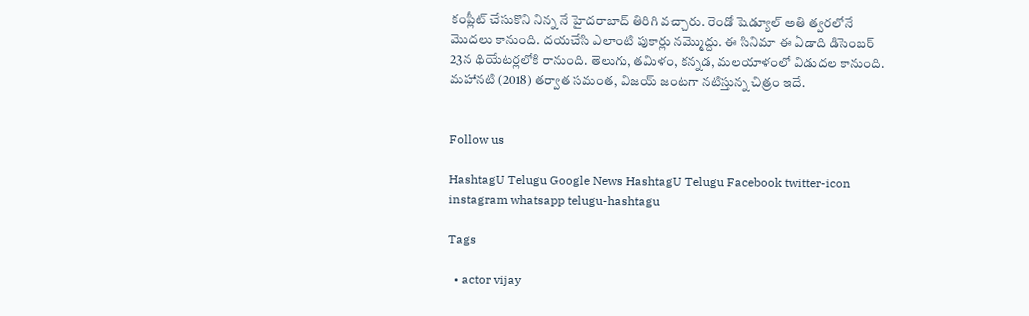కంప్లీట్ చేసుకొని నిన్న నే హైదరాబాద్ తిరిగి వచ్చారు. రెండో షెడ్యూల్ అతి త్వరలోనే మొదలు కానుంది. దయచేసి ఎలాంటి పుకార్లు నమ్మొద్దు. ఈ సినిమా ఈ ఏడాది డిసెంబర్ 23న థియేటర్లలోకి రానుంది. తెలుగు, తమిళం, కన్నడ, మలయాళంలో విడుదల కానుంది. మహానటి (2018) తర్వాత సమంత, విజయ్‌ జంటగా నటిస్తున్న చిత్రం ఇదే.


Follow us

HashtagU Telugu Google News HashtagU Telugu Facebook twitter-icon instagram whatsapp telugu-hashtagu

Tags

  • actor vijay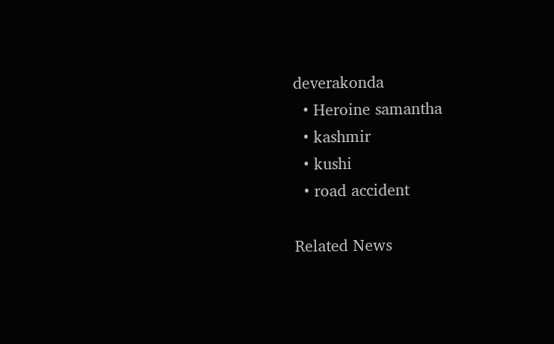deverakonda
  • Heroine samantha
  • kashmir
  • kushi
  • road accident

Related News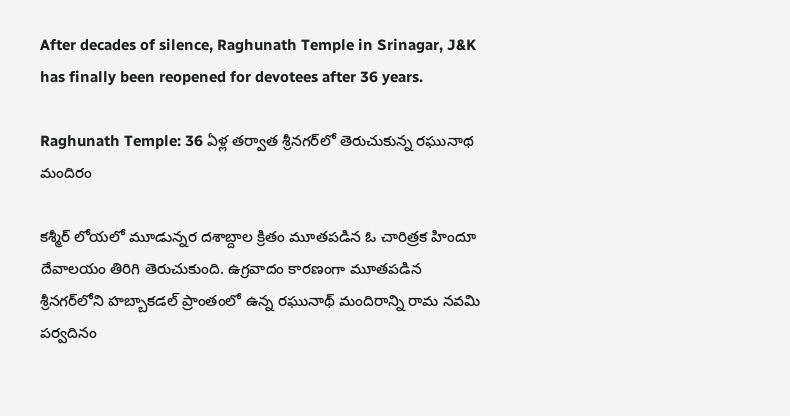After decades of silence, Raghunath Temple in Srinagar, J&K has finally been reopened for devotees after 36 years.

Raghunath Temple: 36 ఏళ్ల తర్వాత శ్రీనగర్‌లో తెరుచుకున్న రఘునాథ మందిరం

కశ్మీర్ లోయలో మూడున్నర దశాబ్దాల క్రితం మూతపడిన ఓ చారిత్రక హిందూ దేవాలయం తిరిగి తెరుచుకుంది. ఉగ్రవాదం కారణంగా మూతపడిన శ్రీనగర్‌లోని హబ్బాకడల్ ప్రాంతంలో ఉన్న రఘునాథ్ మందిరాన్ని రామ నవమి పర్వదినం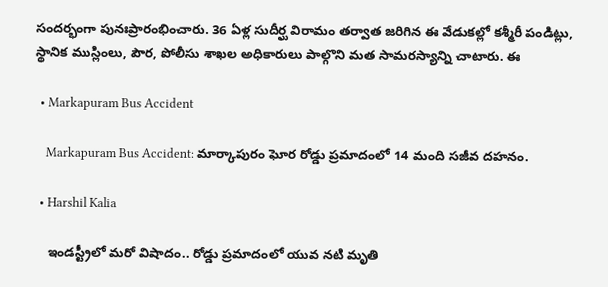సందర్భంగా పునఃప్రారంభించారు. 36 ఏళ్ల సుదీర్ఘ విరామం తర్వాత జరిగిన ఈ వేడుకల్లో కశ్మీరీ పండిట్లు, స్థానిక ముస్లింలు, పౌర, పోలీసు శాఖల అధికారులు పాల్గొని మత సామరస్యాన్ని చాటారు. ఈ

  • Markapuram Bus Accident

    Markapuram Bus Accident: మార్కాపురం ఘోర రోడ్డు ప్రమాదంలో 14 మంది సజీవ దహనం.

  • Harshil Kalia

    ఇండస్ట్రీలో మరో విషాదం.. రోడ్డు ప్రమాదంలో యువ నటి మృతి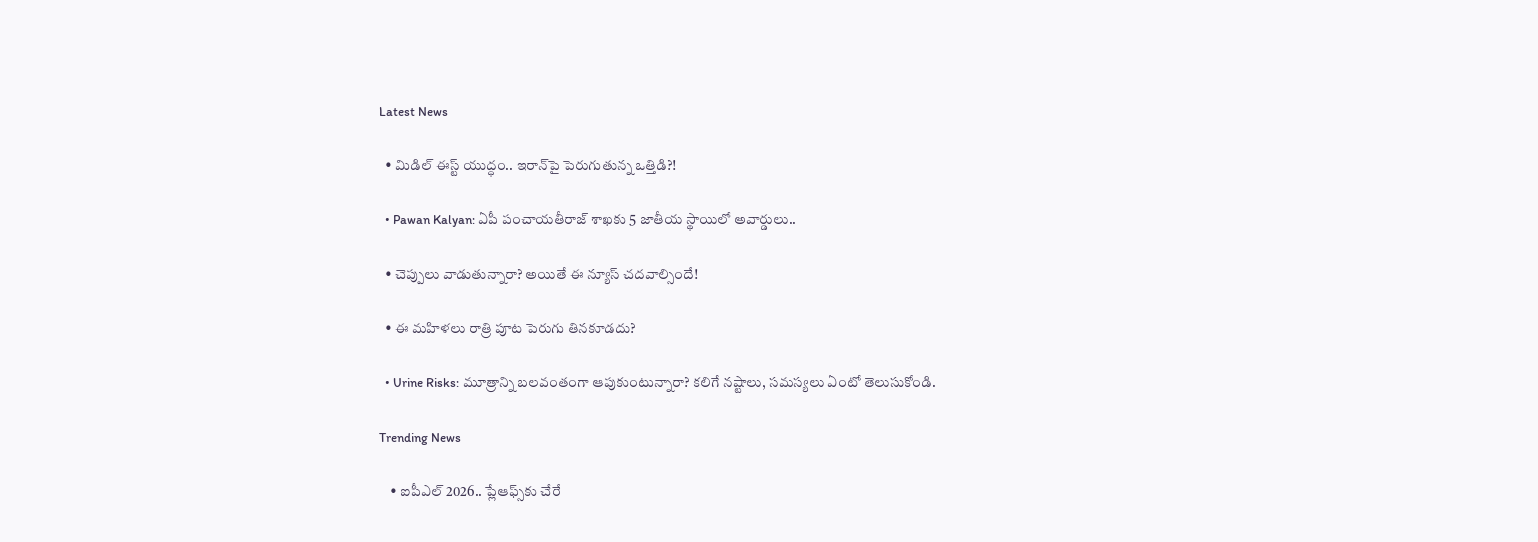Latest News

  • మిడిల్ ఈస్ట్ యుద్ధం.. ఇరాన్‌పై పెరుగుతున్న‌ ఒత్తిడి?!

  • Pawan Kalyan: ఏపీ పంచాయతీరాజ్‌ శాఖకు 5 జాతీయ స్థాయిలో అవార్డులు..

  • చెప్పులు వాడుతున్నారా? అయితే ఈ న్యూస్ చ‌ద‌వాల్సిందే!

  • ఈ మహిళలు రాత్రి పూట పెరుగు తినకూడదు?

  • Urine Risks: మూత్రాన్ని బలవంతంగా ఆపుకుంటున్నారా? కలిగే నష్టాలు, సమస్యలు ఏంటో తెలుసుకోండి.

Trending News

    • ఐపీఎల్ 2026.. ప్లేఆఫ్స్‌కు చేరే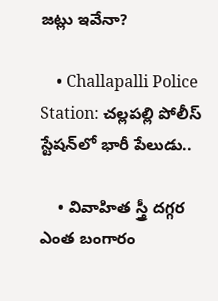జ‌ట్లు ఇవేనా?

    • Challapalli Police Station: చల్లపల్లి పోలీస్ స్టేషన్‌లో భారీ పేలుడు..

    • వివాహిత స్త్రీ ద‌గ్గ‌ర ఎంత బంగారం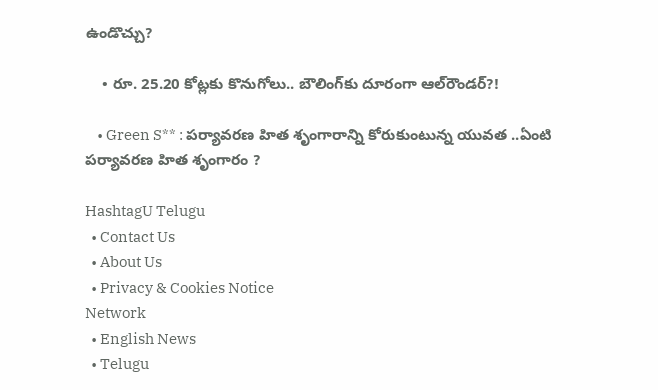ఉండొచ్చు?

    • రూ. 25.20 కోట్లకు కొనుగోలు.. బౌలింగ్‌కు దూరంగా ఆల్‌రౌండ‌ర్‌?!

    • Green S** : పర్యావరణ హిత శృంగారాన్ని కోరుకుంటున్న యువత ..ఏంటి పర్యావరణ హిత శృంగారం ?

HashtagU Telugu
  • Contact Us
  • About Us
  • Privacy & Cookies Notice
Network
  • English News
  • Telugu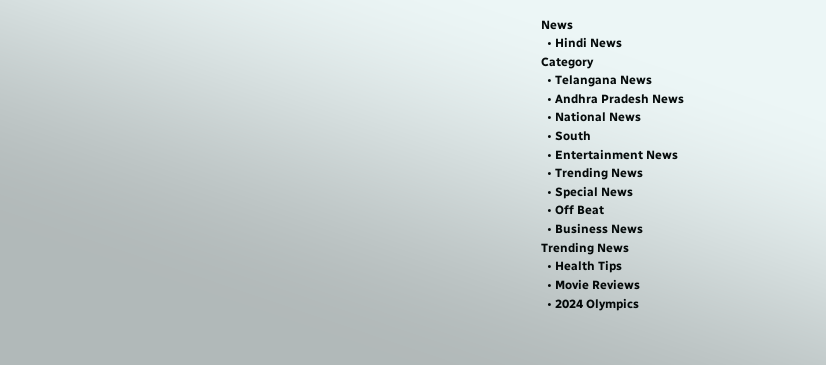News
  • Hindi News
Category
  • Telangana News
  • Andhra Pradesh News
  • National News
  • South
  • Entertainment News
  • Trending News
  • Special News
  • Off Beat
  • Business News
Trending News
  • Health Tips
  • Movie Reviews
  • 2024 Olympics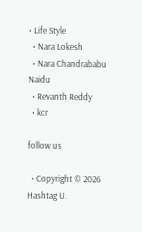• Life Style
  • Nara Lokesh
  • Nara Chandrababu Naidu
  • Revanth Reddy
  • kcr

follow us

  • Copyright © 2026 Hashtag U.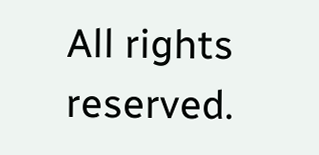All rights reserved.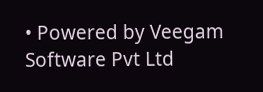• Powered by Veegam Software Pvt Ltd